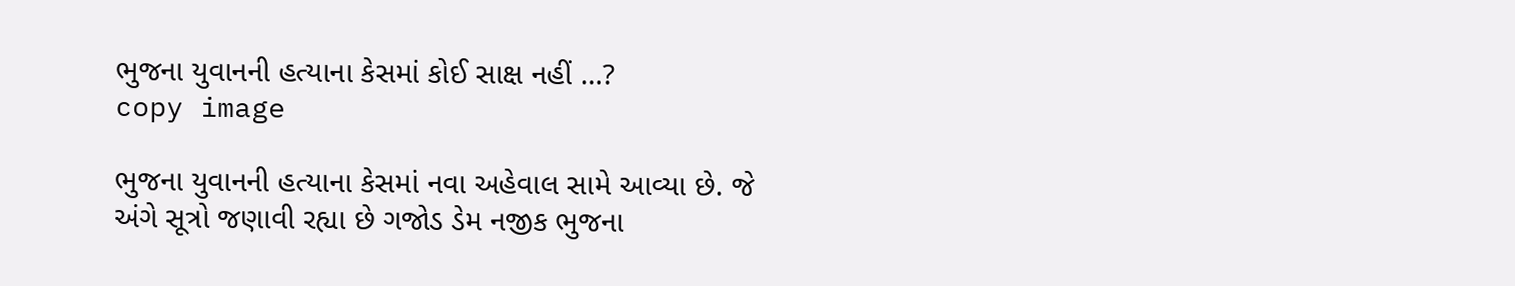ભુજના યુવાનની હત્યાના કેસમાં કોઈ સાક્ષ નહીં …?
copy image

ભુજના યુવાનની હત્યાના કેસમાં નવા અહેવાલ સામે આવ્યા છે. જે અંગે સૂત્રો જણાવી રહ્યા છે ગજોડ ડેમ નજીક ભુજના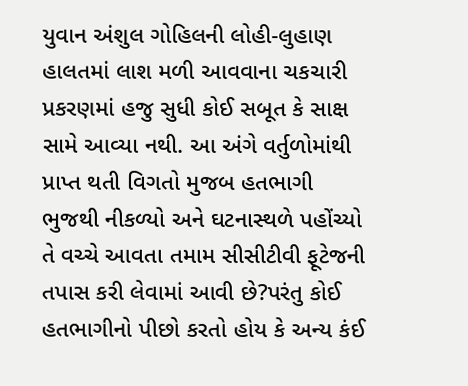યુવાન અંશુલ ગોહિલની લોહી-લુહાણ હાલતમાં લાશ મળી આવવાના ચકચારી પ્રકરણમાં હજુ સુધી કોઈ સબૂત કે સાક્ષ સામે આવ્યા નથી. આ અંગે વર્તુળોમાંથી પ્રાપ્ત થતી વિગતો મુજબ હતભાગી ભુજથી નીકળ્યો અને ઘટનાસ્થળે પહોંચ્યો તે વચ્ચે આવતા તમામ સીસીટીવી ફૂટેજની તપાસ કરી લેવામાં આવી છે?પરંતુ કોઈ હતભાગીનો પીછો કરતો હોય કે અન્ય કંઈ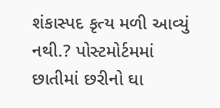શંકાસ્પદ કૃત્ય મળી આવ્યું નથી.? પોસ્ટમોર્ટમમાં છાતીમાં છરીનો ઘા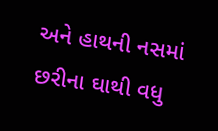અને હાથની નસમાં છરીના ઘાથી વધુ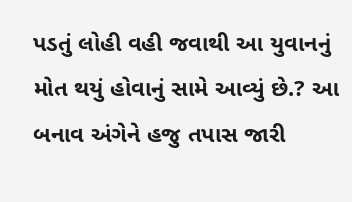પડતું લોહી વહી જવાથી આ યુવાનનું મોત થયું હોવાનું સામે આવ્યું છે.? આ બનાવ અંગેને હજુ તપાસ જારી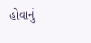હોવાનું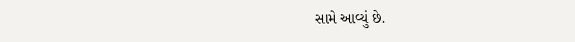સામે આવ્યું છે.